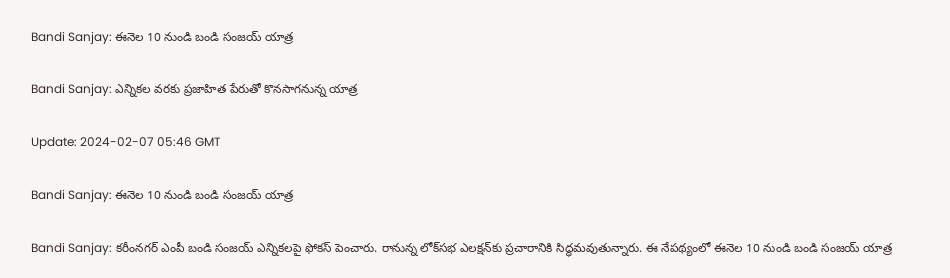Bandi Sanjay: ఈనెల 10 నుండి బండి సంజయ్ యాత్ర

Bandi Sanjay: ఎన్నికల వరకు ప్రజాహిత పేరుతో కొనసాగనున్న యాత్ర

Update: 2024-02-07 05:46 GMT

Bandi Sanjay: ఈనెల 10 నుండి బండి సంజయ్ యాత్ర

Bandi Sanjay: కరీంనగర్ ఎంపీ బండి సంజయ్‌ ఎన్నికలపై ఫోకస్ పెంచారు. రానున్న లోక్‌సభ ఎలక్షన్‌కు ప్రచారానికి సిద్ధమవుతున్నారు. ఈ నేపథ్యంలో ఈనెల 10 నుండి బండి సంజయ్ యాత్ర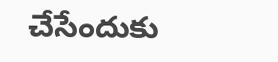చేసేందుకు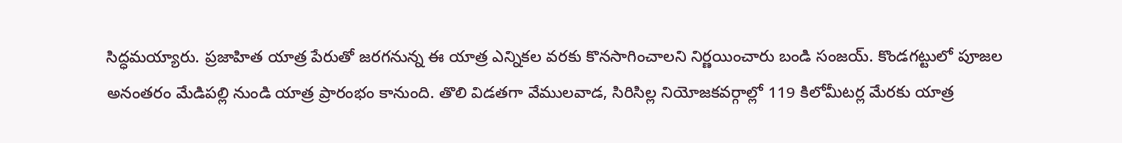సిద్ధమయ్యారు. ప్రజాహిత యాత్ర పేరుతో జరగనున్న ఈ యాత్ర ఎన్నికల వరకు కొనసాగించాలని నిర్ణయించారు బండి సంజయ్. కొండగట్టులో పూజల అనంతరం మేడిపల్లి నుండి యాత్ర ప్రారంభం కానుంది. తొలి విడతగా వేములవాడ, సిరిసిల్ల నియోజకవర్గాల్లో 119 కిలోమీటర్ల మేరకు యాత్ర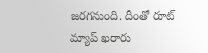జరగనుంది. దీంతో రూట్ మ్యాప్ ఖరారు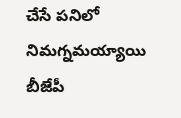చేసే పనిలో నిమగ్నమయ్యాయి బీజేపీ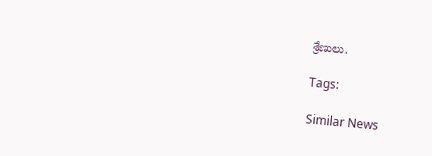శ్రేణులు.

Tags:

Similar News